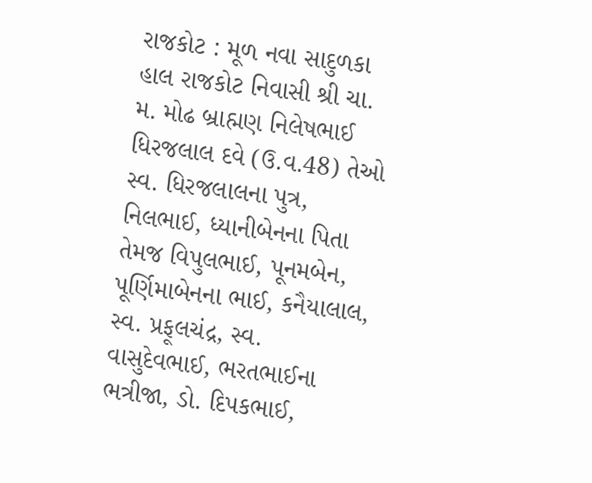રાજકોટ : મૂળ નવા સાદુળકા હાલ રાજકોટ નિવાસી શ્રી ચા. મ. મોઢ બ્રાહ્મણ નિલેષભાઈ ધિરજલાલ દવે (ઉ.વ.48) તેઓ સ્વ. ધિરજલાલના પુત્ર, નિલભાઈ, ધ્યાનીબેનના પિતા તેમજ વિપુલભાઈ, પૂનમબેન, પૂર્ણિમાબેનના ભાઈ, કનૈયાલાલ, સ્વ. પ્રફૂલચંદ્ર, સ્વ. વાસુદેવભાઈ, ભરતભાઈના ભત્રીજા, ડો. દિપકભાઈ,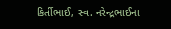કિર્તીભાઈ, સ્વ. નરેન્દ્રભાઈના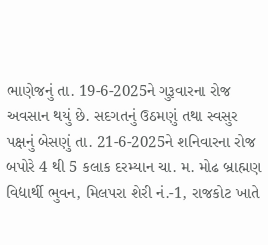ભાણેજનું તા. 19-6-2025ને ગુરૂવારના રોજ અવસાન થયું છે. સદગતનું ઉઠમણું તથા સ્વસુર પક્ષનું બેસણું તા. 21-6-2025ને શનિવારના રોજ બપોરે 4 થી 5 કલાક દરમ્યાન ચા. મ. મોઢ બ્રાહ્મણ વિદ્યાર્થી ભુવન, મિલપરા શેરી નં.-1, રાજકોટ ખાતે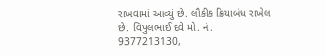રાખવામાં આવ્યું છે. લૌકીક ક્રિયાબંધ રાખેલ છે. વિપુલભાઈ દવે મો. નં. 9377213130,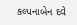કલ્પનાબેન દવે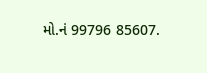મો.નં 99796 85607.